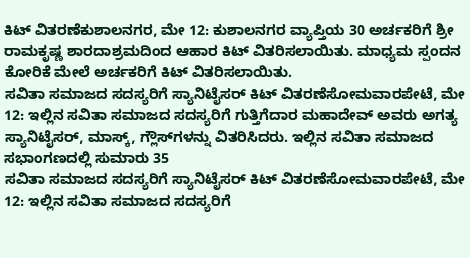ಕಿಟ್ ವಿತರಣೆಕುಶಾಲನಗರ, ಮೇ 12: ಕುಶಾಲನಗರ ವ್ಯಾಪ್ತಿಯ 30 ಅರ್ಚಕರಿಗೆ ಶ್ರೀ ರಾಮಕೃಷ್ಣ ಶಾರದಾಶ್ರಮದಿಂದ ಆಹಾರ ಕಿಟ್ ವಿತರಿಸಲಾಯಿತು. ಮಾಧ್ಯಮ ಸ್ಪಂದನ ಕೋರಿಕೆ ಮೇಲೆ ಅರ್ಚಕರಿಗೆ ಕಿಟ್ ವಿತರಿಸಲಾಯಿತು.
ಸವಿತಾ ಸಮಾಜದ ಸದಸ್ಯರಿಗೆ ಸ್ಯಾನಿಟೈಸರ್ ಕಿಟ್ ವಿತರಣೆಸೋಮವಾರಪೇಟೆ, ಮೇ 12: ಇಲ್ಲಿನ ಸವಿತಾ ಸಮಾಜದ ಸದಸ್ಯರಿಗೆ ಗುತ್ತಿಗೆದಾರ ಮಹಾದೇವ್ ಅವರು ಅಗತ್ಯ ಸ್ಯಾನಿಟೈಸರ್, ಮಾಸ್ಕ್, ಗ್ಲೌಸ್‍ಗಳನ್ನು ವಿತರಿಸಿದರು. ಇಲ್ಲಿನ ಸವಿತಾ ಸಮಾಜದ ಸಭಾಂಗಣದಲ್ಲಿ ಸುಮಾರು 35
ಸವಿತಾ ಸಮಾಜದ ಸದಸ್ಯರಿಗೆ ಸ್ಯಾನಿಟೈಸರ್ ಕಿಟ್ ವಿತರಣೆಸೋಮವಾರಪೇಟೆ, ಮೇ 12: ಇಲ್ಲಿನ ಸವಿತಾ ಸಮಾಜದ ಸದಸ್ಯರಿಗೆ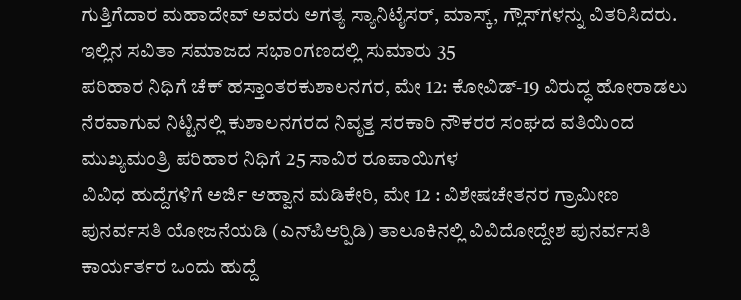ಗುತ್ತಿಗೆದಾರ ಮಹಾದೇವ್ ಅವರು ಅಗತ್ಯ ಸ್ಯಾನಿಟೈಸರ್, ಮಾಸ್ಕ್, ಗ್ಲೌಸ್‍ಗಳನ್ನು ವಿತರಿಸಿದರು. ಇಲ್ಲಿನ ಸವಿತಾ ಸಮಾಜದ ಸಭಾಂಗಣದಲ್ಲಿ ಸುಮಾರು 35
ಪರಿಹಾರ ನಿಧಿಗೆ ಚೆಕ್ ಹಸ್ತಾಂತರಕುಶಾಲನಗರ, ಮೇ 12: ಕೋವಿಡ್-19 ವಿರುದ್ಧ ಹೋರಾಡಲು ನೆರವಾಗುವ ನಿಟ್ಟಿನಲ್ಲಿ ಕುಶಾಲನಗರದ ನಿವೃತ್ತ ಸರಕಾರಿ ನೌಕರರ ಸಂಘದ ವತಿಯಿಂದ ಮುಖ್ಯಮಂತ್ರಿ ಪರಿಹಾರ ನಿಧಿಗೆ 25 ಸಾವಿರ ರೂಪಾಯಿಗಳ
ವಿವಿಧ ಹುದ್ದೆಗಳಿಗೆ ಅರ್ಜಿ ಆಹ್ವಾನ ಮಡಿಕೇರಿ, ಮೇ 12 : ವಿಶೇಷಚೇತನರ ಗ್ರಾಮೀಣ ಪುನರ್ವಸತಿ ಯೋಜನೆಯಡಿ (ಎನ್‍ಪಿಆರ್‍ಪಿಡಿ) ತಾಲೂಕಿನಲ್ಲಿ ವಿವಿದೋದ್ದೇಶ ಪುನರ್ವಸತಿ ಕಾರ್ಯರ್ತರ ಒಂದು ಹುದ್ದೆ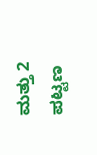ಮತ್ತು 2 ಪಟ್ಟಣ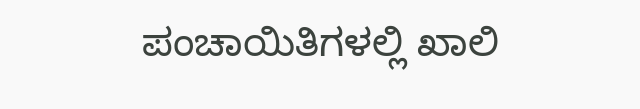ಪಂಚಾಯಿತಿಗಳಲ್ಲಿ ಖಾಲಿ